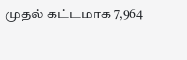முதல் கட்டமாக 7,964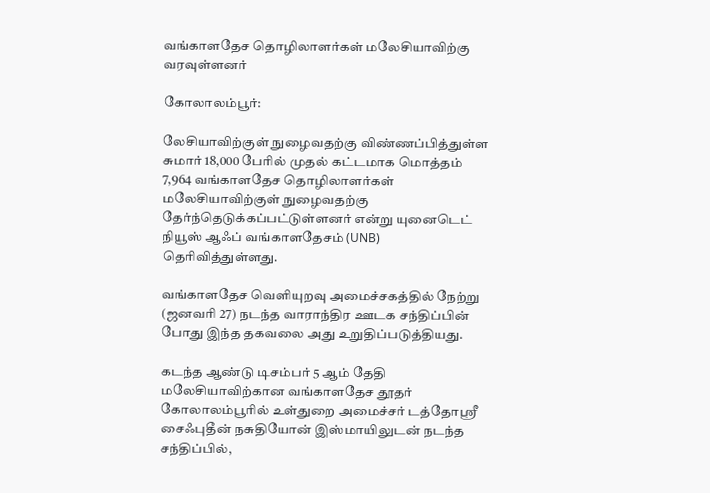வங்காளதேச தொழிலாளர்கள் மலேசியாவிற்கு வரவுள்ளனர்

கோலாலம்பூர்:

லேசியாவிற்குள் நுழைவதற்கு விண்ணப்பித்துள்ள சுமார் 18,000 பேரில் முதல் கட்டமாக மொத்தம் 7,964 வங்காளதேச தொழிலாளர்கள் மலேசியாவிற்குள் நுழைவதற்கு தேர்ந்தெடுக்கப்பட்டுள்ளனர் என்று யுனைடெட் நியூஸ் ஆஃப் வங்காளதேசம் (UNB) தெரிவித்துள்ளது.

வங்காளதேச வெளியுறவு அமைச்சகத்தில் நேற்று (ஜனவரி 27) நடந்த வாராந்திர ஊடக சந்திப்பின் போது இந்த தகவலை அது உறுதிப்படுத்தியது.

கடந்த ஆண்டு டிசம்பர் 5 ஆம் தேதி மலேசியாவிற்கான வங்காளதேச தூதர் கோலாலம்பூரில் உள்துறை அமைச்சர் டத்தோஸ்ரீ சைஃபுதீன் நசுதியோன் இஸ்மாயிலுடன் நடந்த சந்திப்பில்,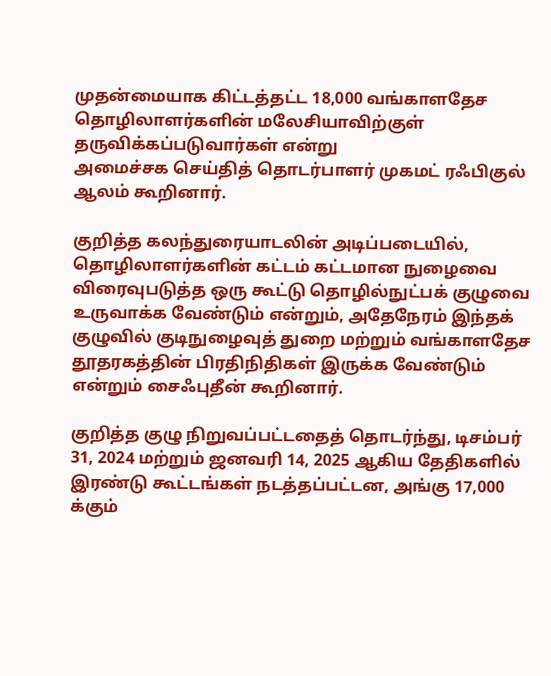முதன்மையாக கிட்டத்தட்ட 18,000 வங்காளதேச தொழிலாளர்களின் மலேசியாவிற்குள் தருவிக்கப்படுவார்கள் என்று
அமைச்சக செய்தித் தொடர்பாளர் முகமட் ரஃபிகுல் ஆலம் கூறினார்.

குறித்த கலந்துரையாடலின் அடிப்படையில், தொழிலாளர்களின் கட்டம் கட்டமான நுழைவை விரைவுபடுத்த ஒரு கூட்டு தொழில்நுட்பக் குழுவை உருவாக்க வேண்டும் என்றும், அதேநேரம் இந்தக் குழுவில் குடிநுழைவுத் துறை மற்றும் வங்காளதேச தூதரகத்தின் பிரதிநிதிகள் இருக்க வேண்டும் என்றும் சைஃபுதீன் கூறினார்.

குறித்த குழு நிறுவப்பட்டதைத் தொடர்ந்து, டிசம்பர் 31, 2024 மற்றும் ஜனவரி 14, 2025 ஆகிய தேதிகளில் இரண்டு கூட்டங்கள் நடத்தப்பட்டன, அங்கு 17,000 க்கும்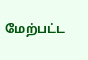மேற்பட்ட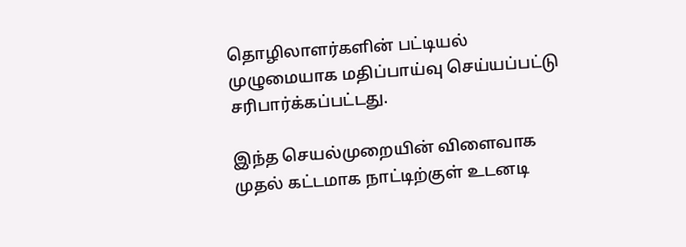தொழிலாளர்களின் பட்டியல் முழுமையாக மதிப்பாய்வு செய்யப்பட்டு சரிபார்க்கப்பட்டது.

இந்த செயல்முறையின் விளைவாக முதல் கட்டமாக நாட்டிற்குள் உடனடி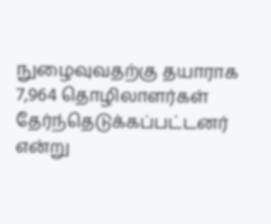நுழைவுவதற்கு தயாராக 7,964 தொழிலாளர்கள் தேர்ந்தெடுக்கப்பட்டனர் என்று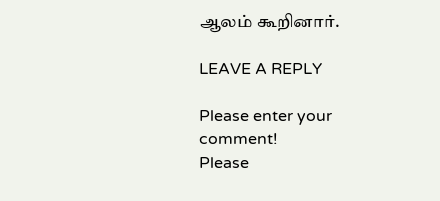ஆலம் கூறினார்.

LEAVE A REPLY

Please enter your comment!
Please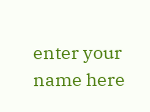enter your name here